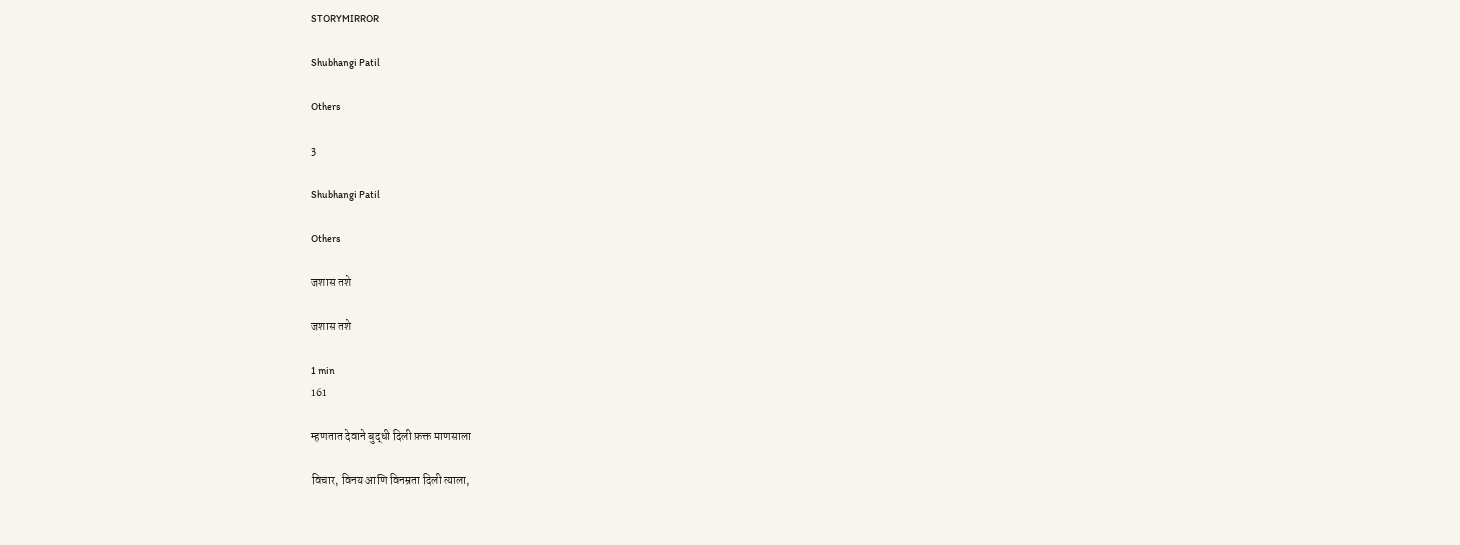STORYMIRROR

Shubhangi Patil

Others

3

Shubhangi Patil

Others

जशास तशे

जशास तशे

1 min
161

म्हणतात देवाने बुद्धी दिली फ़क्त माणसाला

विचार, विनय आणि विनम्रता दिली त्याला,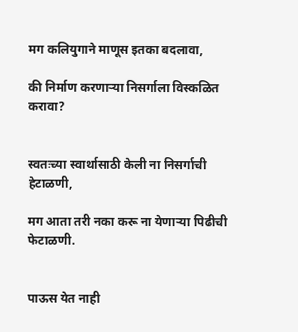मग कलियुगाने माणूस इतका बदलावा,

की निर्माण करणाऱ्या निसर्गाला विस्कळित करावा?


स्वतःच्या स्वार्थासाठी केली ना निसर्गाची हेटाळणी,

मग आता तरी नका करू ना येणाऱ्या पिढीची फेटाळणी.


पाऊस येत नाही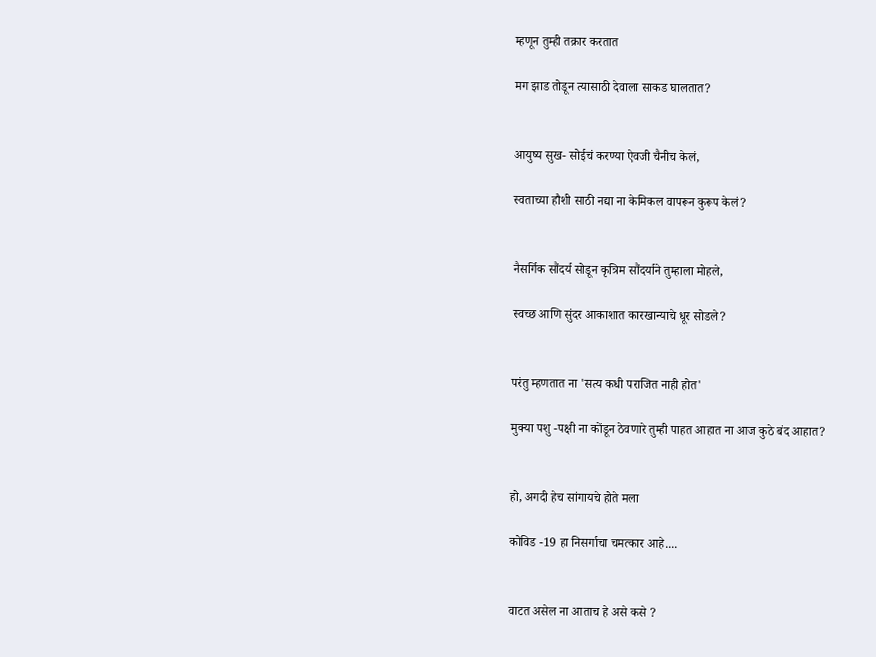म्हणून तुम्ही तक्रार करतात

मग झाड तोडून त्यासाठी देवाला साकड घालतात?


आयुष्य सुख- सोईचं करण्या ऐवजी चैनीच केलं,

स्वताच्या हौशी साठी नद्या ना केमिकल वापरून कुरूप केलं?


नैसर्गिक सौंदर्य सोडून कृत्रिम सौंदर्याने तुम्हाला मोहले,

स्वच्छ आणि सुंदर आकाशात कारखान्याचे धूर सोडले?


परंतु म्हणतात ना 'सत्य कधी पराजित नाही होत'

मुक्या पशु -पक्षी ना कोंडून ठेवणारे तुम्ही पाहत आहात ना आज कुठे बंद आहात?


हो, अगदी हेच सांगायचे होते मला

कोविड -19 हा निसर्गाचा चमत्कार आहे....


वाटत असेल ना आताच हे असे कसे ?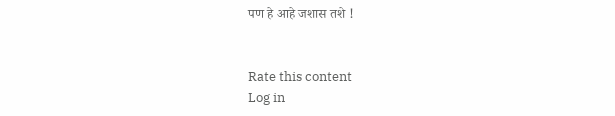पण हे आहे जशास तशे !


Rate this content
Log in